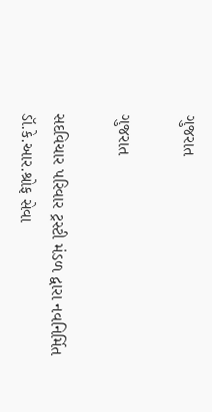ગુજરાત

ગુજરાત

સદવિચાર પરિવાર ટ્રસ્ટી મંડળ દ્વારા નવનિર્મિત ડૉ.કે.આર.શ્રોફ સેવા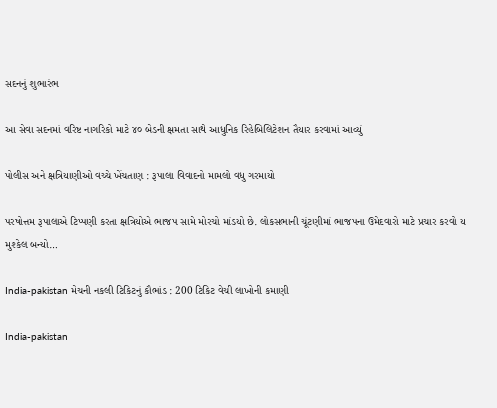સદનનું શુભારંભ

આ સેવા સદનમાં વરિષ્ટ નાગરિકો માટે ૪૦ બેડની ક્ષમતા સાથે આધુનિક રિહેબિલિટેશન તૈયાર કરવામાં આવ્યું

પોલીસ અને ક્ષત્રિયાણીઓ વચ્ચે ખેંચતાણ : રૂપાલા વિવાદનો મામલો વધુ ગરમાયો

પરષોત્તમ રૂપાલાએ ટિપ્પણી કરતા ક્ષત્રિયોએ ભાજપ સામે મોરચો માંડયો છે. લોકસભાની ચૂંટણીમાં ભાજપના ઉમેદવારો માટે પ્રચાર કરવો ય મુશ્કેલ બન્યો…

India-pakistan મેચની નકલી ટિકિટનું કૌભાંડ : 200 ટિકિટ વેચી લાખોની કમાણી

India-pakistan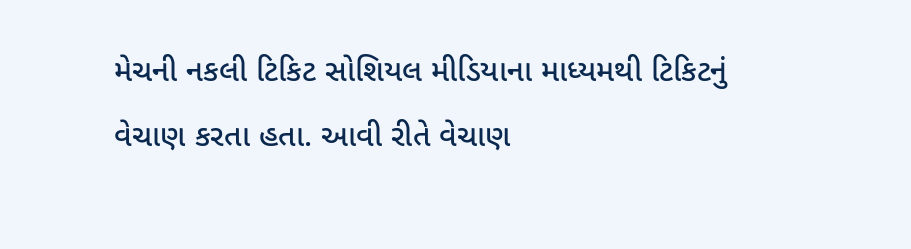મેચની નકલી ટિકિટ સોશિયલ મીડિયાના માધ્યમથી ટિકિટનું વેચાણ કરતા હતા. આવી રીતે વેચાણ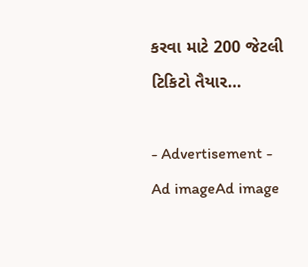કરવા માટે 200 જેટલી ટિકિટો તૈયાર…

- Advertisement -
Ad imageAd image